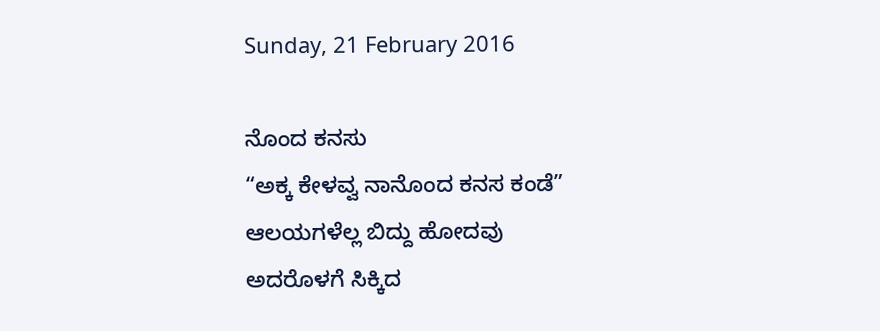Sunday, 21 February 2016

ನೊಂದ ಕನಸು
“ಅಕ್ಕ ಕೇಳವ್ವ ನಾನೊಂದ ಕನಸ ಕಂಡೆ”
ಆಲಯಗಳೆಲ್ಲ ಬಿದ್ದು ಹೋದವು
ಅದರೊಳಗೆ ಸಿಕ್ಕಿದ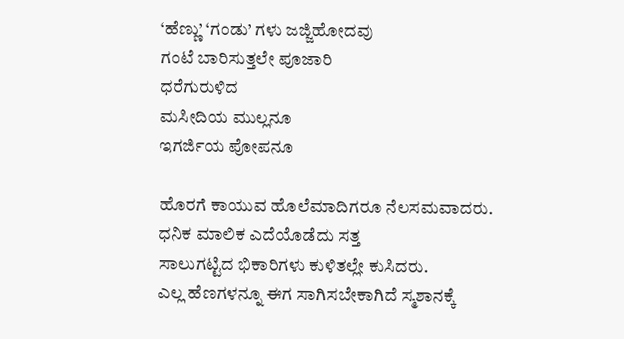‘ಹೆಣ್ಣು’ ‘ಗಂಡು’ ಗಳು ಜಜ್ಜಿಹೋದವು
ಗಂಟೆ ಬಾರಿಸುತ್ತಲೇ ಪೂಜಾರಿ
ಧರೆಗುರುಳಿದ
ಮಸೀದಿಯ ಮುಲ್ಲನೂ
ಇಗರ್ಜಿಯ ಪೋಪನೂ

ಹೊರಗೆ ಕಾಯುವ ಹೊಲೆಮಾದಿಗರೂ ನೆಲಸಮವಾದರು.
ಧನಿಕ ಮಾಲಿಕ ಎದೆಯೊಡೆದು ಸತ್ತ
ಸಾಲುಗಟ್ಟಿದ ಭಿಕಾರಿಗಳು ಕುಳಿತಲ್ಲೇ ಕುಸಿದರು.
ಎಲ್ಲ ಹೆಣಗಳನ್ನೂ ಈಗ ಸಾಗಿಸಬೇಕಾಗಿದೆ ಸ್ಮಶಾನಕ್ಕೆ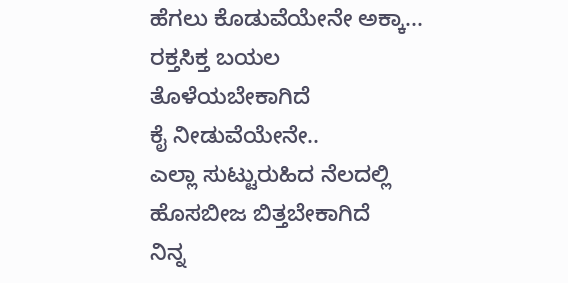ಹೆಗಲು ಕೊಡುವೆಯೇನೇ ಅಕ್ಕಾ...
ರಕ್ತಸಿಕ್ತ ಬಯಲ
ತೊಳೆಯಬೇಕಾಗಿದೆ
ಕೈ ನೀಡುವೆಯೇನೇ..
ಎಲ್ಲಾ ಸುಟ್ಟುರುಹಿದ ನೆಲದಲ್ಲಿ
ಹೊಸಬೀಜ ಬಿತ್ತಬೇಕಾಗಿದೆ
ನಿನ್ನ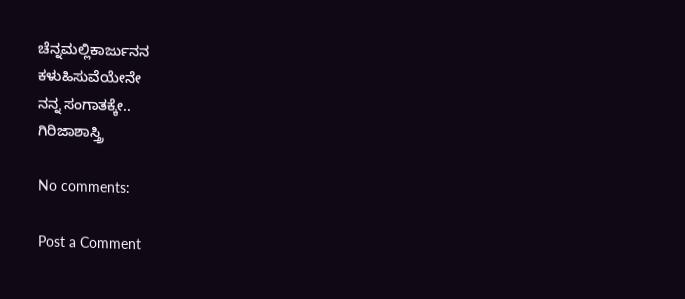ಚೆನ್ನಮಲ್ಲಿಕಾರ್ಜುನನ
ಕಳುಹಿಸುವೆಯೇನೇ
ನನ್ನ ಸಂಗಾತಕ್ಕೇ..
ಗಿರಿಜಾಶಾಸ್ತ್ರಿ

No comments:

Post a Comment